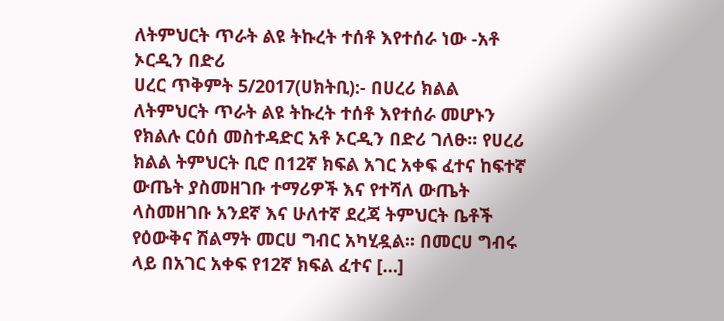ለትምህርት ጥራት ልዩ ትኩረት ተሰቶ እየተሰራ ነው -አቶ ኦርዲን በድሪ
ሀረር ጥቅምት 5/2017(ሀክትቢ):- በሀረሪ ክልል ለትምህርት ጥራት ልዩ ትኩረት ተሰቶ እየተሰራ መሆኑን የክልሉ ርዕሰ መስተዳድር አቶ ኦርዲን በድሪ ገለፁ። የሀረሪ ክልል ትምህርት ቢሮ በ12ኛ ክፍል አገር አቀፍ ፈተና ከፍተኛ ውጤት ያስመዘገቡ ተማሪዎች እና የተሻለ ውጤት ላስመዘገቡ አንደኛ እና ሁለተኛ ደረጃ ትምህርት ቤቶች የዕውቅና ሽልማት መርሀ ግብር አካሂዷል። በመርሀ ግብሩ ላይ በአገር አቀፍ የ12ኛ ክፍል ፈተና […]